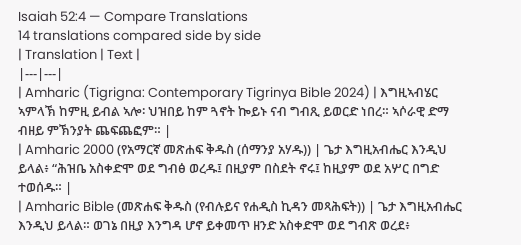Isaiah 52:4 — Compare Translations
14 translations compared side by side
| Translation | Text |
|---|---|
| Amharic (Tigrigna: Contemporary Tigrinya Bible 2024) | እግዚኣብሄር ኣምላኽ ከምዚ ይብል ኣሎ፡ ህዝበይ ከም ጓኖት ኰይኑ ናብ ግብጺ ይወርድ ነበረ። ኣሶራዊ ድማ ብዘይ ምኽንያት ጨፍጨፎም። |
| Amharic 2000 (የአማርኛ መጽሐፍ ቅዱስ (ሰማንያ አሃዱ)) | ጌታ እግዚአብሔር እንዲህ ይላል፥ “ሕዝቤ አስቀድሞ ወደ ግብፅ ወረዱ፤ በዚያም በስደት ኖሩ፤ ከዚያም ወደ አሦር በግድ ተወሰዱ። |
| Amharic Bible (መጽሐፍ ቅዱስ (የብሉይና የሐዲስ ኪዳን መጻሕፍት)) | ጌታ እግዚአብሔር እንዲህ ይላል። ወገኔ በዚያ እንግዳ ሆኖ ይቀመጥ ዘንድ አስቀድሞ ወደ ግብጽ ወረደ፥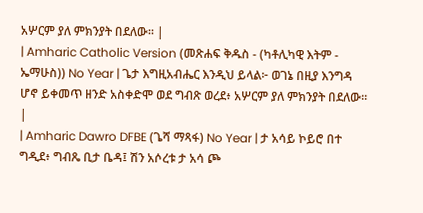አሦርም ያለ ምክንያት በደለው። |
| Amharic Catholic Version (መጽሐፍ ቅዱስ - (ካቶሊካዊ እትም - ኤማሁስ)) No Year | ጌታ እግዚአብሔር እንዲህ ይላል፦ ወገኔ በዚያ እንግዳ ሆኖ ይቀመጥ ዘንድ አስቀድሞ ወደ ግብጽ ወረደ፥ አሦርም ያለ ምክንያት በደለው። |
| Amharic Dawro DFBE (ጌሻ ማጻፋ) No Year | ታ አሳይ ኮይሮ በተ ግዲደ፥ ግብጼ ቢታ ቤዳ፤ ሽን አሶረቱ ታ አሳ ጮ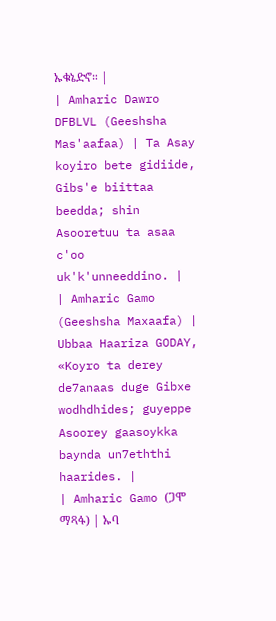ኡቁኔድኖ። |
| Amharic Dawro DFBLVL (Geeshsha Mas'aafaa) | Ta Asay koyiro bete gidiide, Gibs'e biittaa beedda; shin Asooretuu ta asaa c'oo uk'k'unneeddino. |
| Amharic Gamo (Geeshsha Maxaafa) | Ubbaa Haariza GODAY, «Koyro ta derey de7anaas duge Gibxe wodhdhides; guyeppe Asoorey gaasoykka baynda un7eththi haarides. |
| Amharic Gamo (ጋሞ ማጻፋ) | ኡባ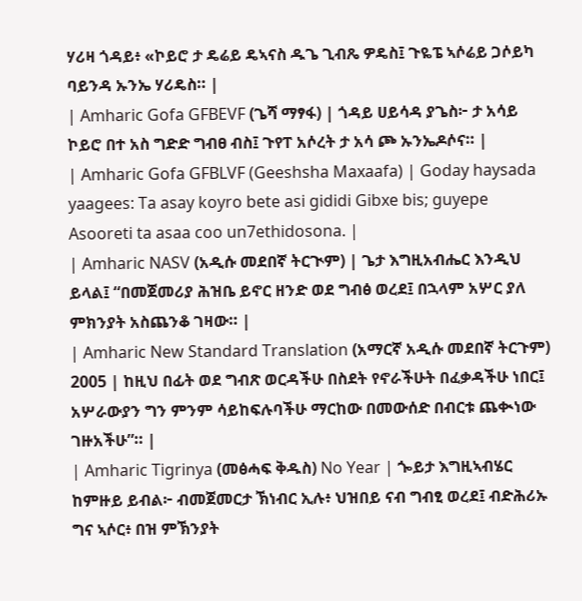ሃሪዛ ጎዳይ፥ «ኮይሮ ታ ዴሬይ ዴኣናስ ዱጌ ጊብጼ ዎዴስ፤ ጉዬፔ ኣሶሬይ ጋሶይካ ባይንዳ ኡንኤ ሃሪዴስ። |
| Amharic Gofa GFBEVF (ጌሻ ማፃፋ) | ጎዳይ ሀይሳዳ ያጌስ፦ ታ አሳይ ኮይሮ በተ አስ ግድድ ግብፀ ብስ፤ ጉየፐ አሶረት ታ አሳ ጮ ኡንኤዶሶና። |
| Amharic Gofa GFBLVF (Geeshsha Maxaafa) | Goday haysada yaagees: Ta asay koyro bete asi gididi Gibxe bis; guyepe Asooreti ta asaa coo un7ethidosona. |
| Amharic NASV (አዲሱ መደበኛ ትርጒም) | ጌታ እግዚአብሔር እንዲህ ይላል፤ “በመጀመሪያ ሕዝቤ ይኖር ዘንድ ወደ ግብፅ ወረደ፤ በኋላም አሦር ያለ ምክንያት አስጨንቆ ገዛው። |
| Amharic New Standard Translation (አማርኛ አዲሱ መደበኛ ትርጉም) 2005 | ከዚህ በፊት ወደ ግብጽ ወርዳችሁ በስደት የኖራችሁት በፈቃዳችሁ ነበር፤ አሦራውያን ግን ምንም ሳይከፍሉባችሁ ማርከው በመውሰድ በብርቱ ጨቊነው ገዙአችሁ”። |
| Amharic Tigrinya (መፅሓፍ ቅዱስ) No Year | ጐይታ እግዚኣብሄር ከምዙይ ይብል፦ ብመጀመርታ ኽነብር ኢሉ፥ ህዝበይ ናብ ግብፂ ወረደ፤ ብድሕሪኡ ግና ኣሶር፥ በዝ ምኽንያት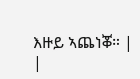እዙይ ኣጨነቖ። |
|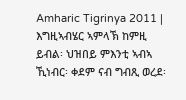Amharic Tigrinya 2011 | እግዚኣብሄር ኣምላኽ ከምዚ ይብል፡ ህዝበይ ምእንቲ ኣብኣ ኺነብር፡ ቀደም ናብ ግብጺ ወረደ፡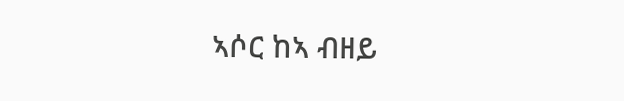ኣሶር ከኣ ብዘይ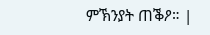ምኽንያት ጠቕዖ። |